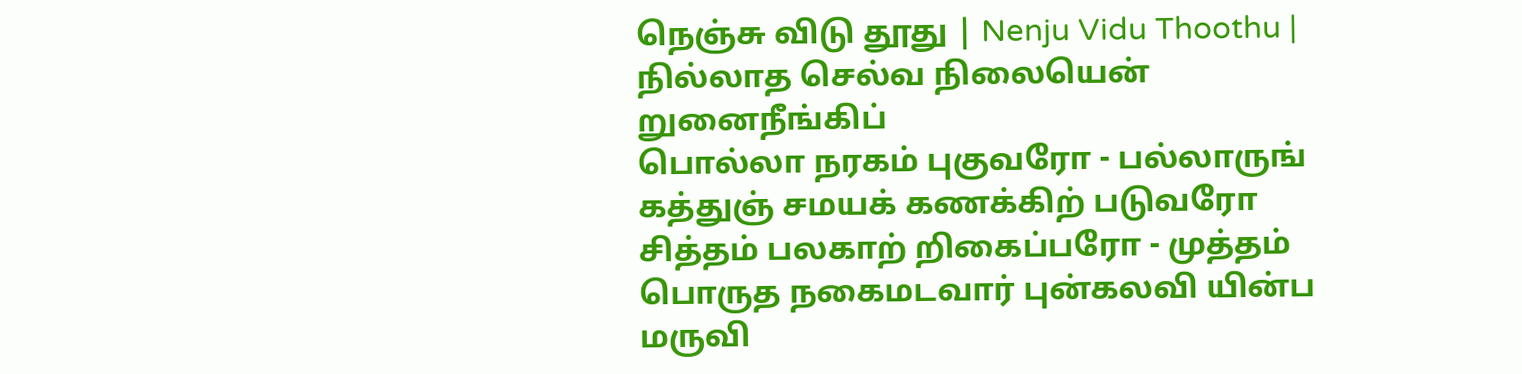நெஞ்சு விடு தூது | Nenju Vidu Thoothu |
நில்லாத செல்வ நிலையென் றுனைநீங்கிப்
பொல்லா நரகம் புகுவரோ - பல்லாருங்
கத்துஞ் சமயக் கணக்கிற் படுவரோ
சித்தம் பலகாற் றிகைப்பரோ - முத்தம்
பொருத நகைமடவார் புன்கலவி யின்ப
மருவி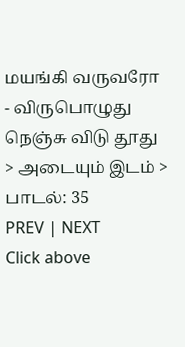மயங்கி வருவரோ - விருபொழுது
நெஞ்சு விடு தூது > அடையும் இடம் > பாடல்: 35
PREV | NEXT
Click above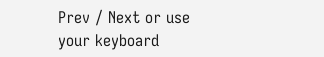Prev / Next or use your keyboard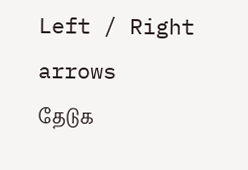Left / Right arrows
தேடுக